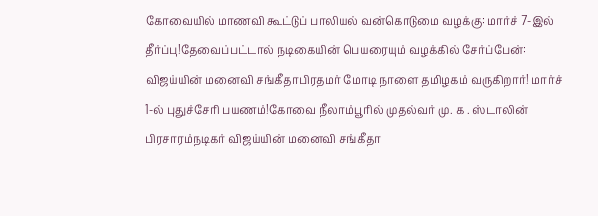கோவையில் மாணவி கூட்டுப் பாலியல் வன்கொடுமை வழக்கு: மார்ச் 7-இல் தீர்ப்பு!தேவைப்பட்டால் நடிகையின் பெயரையும் வழக்கில் சேர்ப்பேன்: விஜய்யின் மனைவி சங்கீதாபிரதமர் மோடி நாளை தமிழகம் வருகிறார்! மார்ச் 1-ல் புதுச்சேரி பயணம்!கோவை நீலாம்பூரில் முதல்வர் மு. க . ஸ்டாலின் பிரசாரம்நடிகர் விஜய்யின் மனைவி சங்கீதா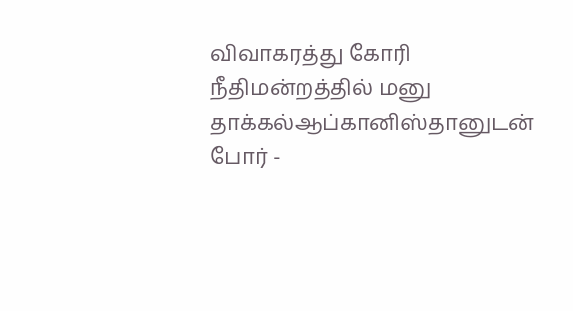விவாகரத்து கோரி நீதிமன்றத்தில் மனு தாக்கல்ஆப்கானிஸ்தானுடன் போர் -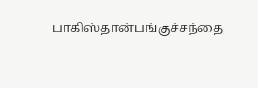பாகிஸ்தான்பங்குச்சந்தை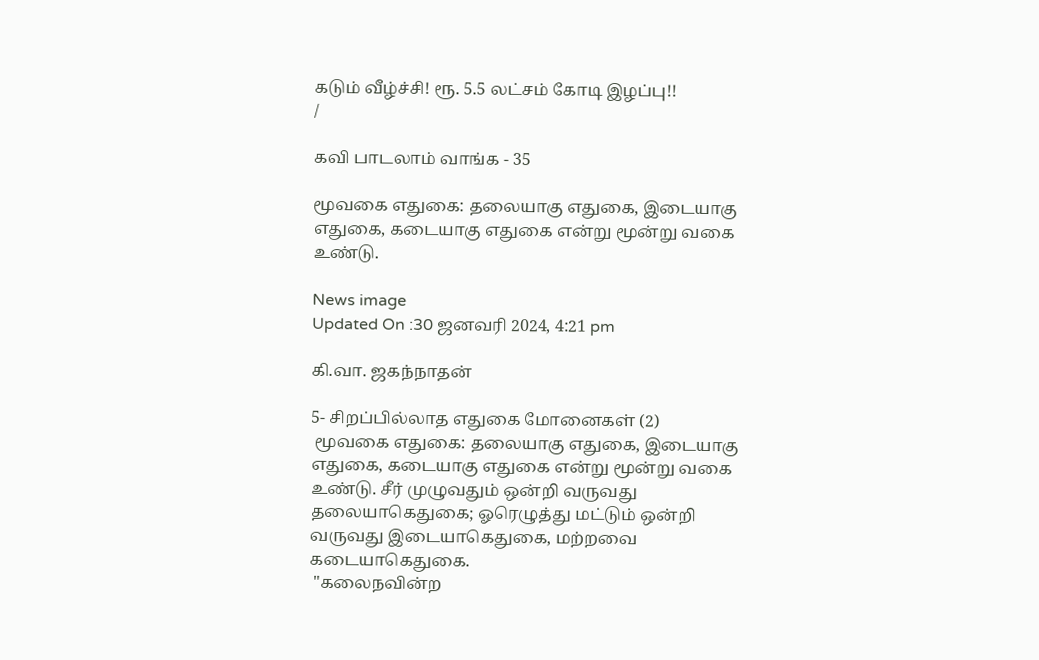கடும் வீழ்ச்சி! ரூ. 5.5 லட்சம் கோடி இழப்பு!!
/

கவி பாடலாம் வாங்க - 35

மூவகை எதுகை: தலையாகு எதுகை, இடையாகு எதுகை, கடையாகு எதுகை என்று மூன்று வகை உண்டு.

News image
Updated On :30 ஜனவரி 2024, 4:21 pm

கி.வா. ஜகந்நாதன்

5- சிறப்பில்லாத எதுகை மோனைகள் (2)
 மூவகை எதுகை: தலையாகு எதுகை, இடையாகு எதுகை, கடையாகு எதுகை என்று மூன்று வகை உண்டு. சீர் முழுவதும் ஒன்றி வருவது தலையாகெதுகை; ஓரெழுத்து மட்டும் ஒன்றி வருவது இடையாகெதுகை, மற்றவை கடையாகெதுகை.
 "கலைநவின்ற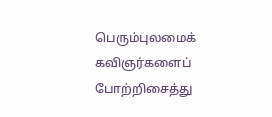பெரும்புலமைக் கவிஞர்களைப் போற்றிசைத்து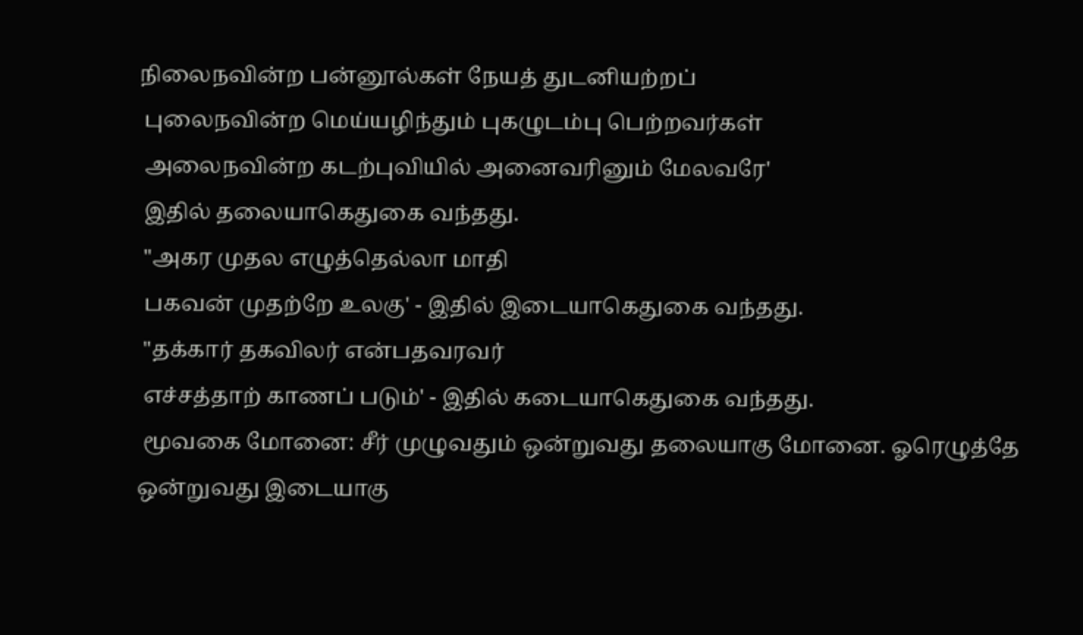நிலைநவின்ற பன்னூல்கள் நேயத் துடனியற்றப்
 புலைநவின்ற மெய்யழிந்தும் புகழுடம்பு பெற்றவர்கள்
 அலைநவின்ற கடற்புவியில் அனைவரினும் மேலவரே'
 இதில் தலையாகெதுகை வந்தது.
 "அகர முதல எழுத்தெல்லா மாதி
 பகவன் முதற்றே உலகு' - இதில் இடையாகெதுகை வந்தது.
 "தக்கார் தகவிலர் என்பதவரவர்
 எச்சத்தாற் காணப் படும்' - இதில் கடையாகெதுகை வந்தது.
 மூவகை மோனை: சீர் முழுவதும் ஒன்றுவது தலையாகு மோனை. ஓரெழுத்தே ஒன்றுவது இடையாகு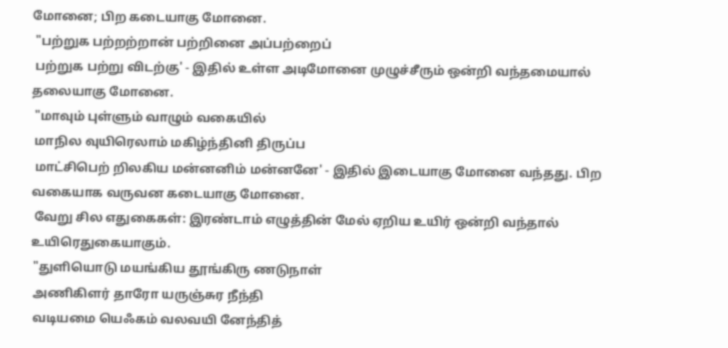மோனை; பிற கடையாகு மோனை.
 "பற்றுக பற்றற்றான் பற்றினை அப்பற்றைப்
 பற்றுக பற்று விடற்கு' - இதில் உள்ள அடிமோனை முழுச்சீரும் ஒன்றி வந்தமையால் தலையாகு மோனை.
 "மாவும் புள்ளும் வாழும் வகையில்
 மாநில வுயிரெலாம் மகிழ்ந்தினி திருப்ப
 மாட்சிபெற் றிலகிய மன்னனிம் மன்னனே' - இதில் இடையாகு மோனை வந்தது. பிற வகையாக வருவன கடையாகு மோனை.
 வேறு சில எதுகைகள்: இரண்டாம் எழுத்தின் மேல் ஏறிய உயிர் ஒன்றி வந்தால் உயிரெதுகையாகும்.
 "துளியொடு மயங்கிய தூங்கிரு ணடுநாள்
 அணிகிளர் தாரோ யருஞ்சுர நீந்தி
 வடியமை யெஃகம் வலவயி னேந்தித்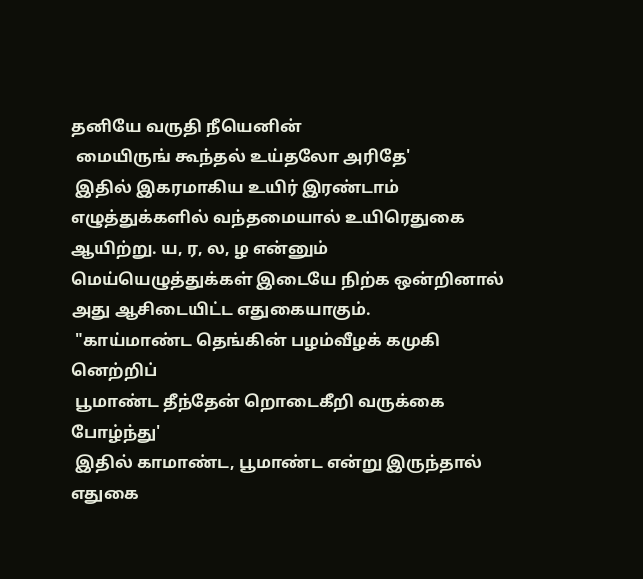தனியே வருதி நீயெனின்
 மையிருங் கூந்தல் உய்தலோ அரிதே'
 இதில் இகரமாகிய உயிர் இரண்டாம் எழுத்துக்களில் வந்தமையால் உயிரெதுகை ஆயிற்று. ய, ர, ல, ழ என்னும் மெய்யெழுத்துக்கள் இடையே நிற்க ஒன்றினால் அது ஆசிடையிட்ட எதுகையாகும்.
 "காய்மாண்ட தெங்கின் பழம்வீழக் கமுகி னெற்றிப்
 பூமாண்ட தீந்தேன் றொடைகீறி வருக்கை போழ்ந்து'
 இதில் காமாண்ட, பூமாண்ட என்று இருந்தால் எதுகை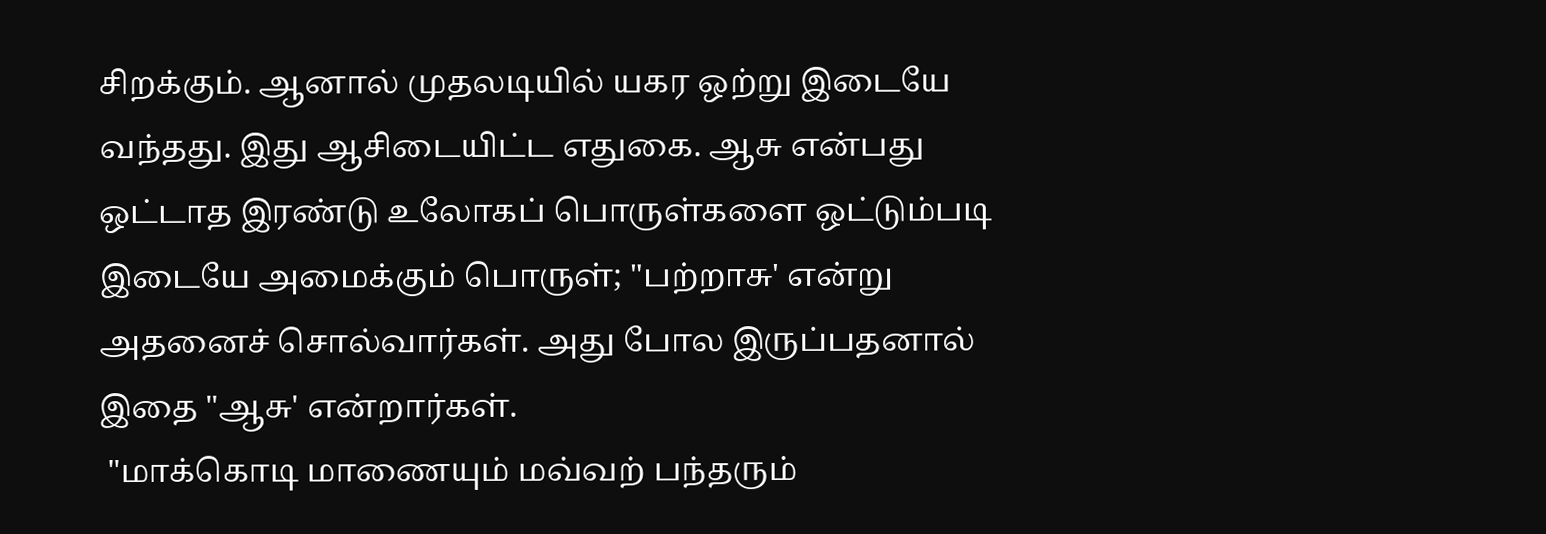சிறக்கும். ஆனால் முதலடியில் யகர ஒற்று இடையே வந்தது. இது ஆசிடையிட்ட எதுகை. ஆசு என்பது ஒட்டாத இரண்டு உலோகப் பொருள்களை ஒட்டும்படி இடையே அமைக்கும் பொருள்; "பற்றாசு' என்று அதனைச் சொல்வார்கள். அது போல இருப்பதனால் இதை "ஆசு' என்றார்கள்.
 "மாக்கொடி மாணையும் மவ்வற் பந்தரும்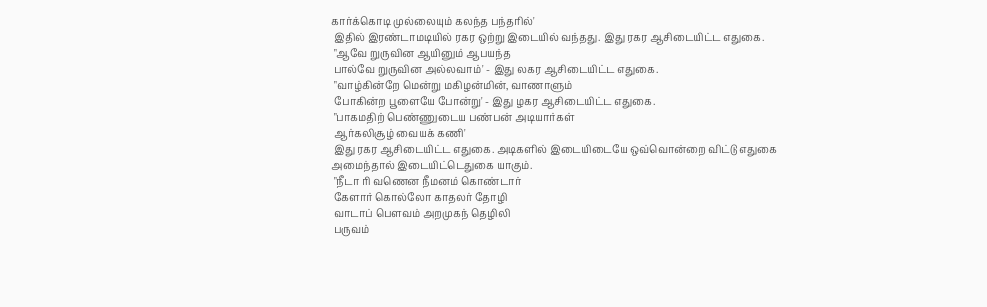கார்க்கொடி முல்லையும் கலந்த பந்தரில்'
 இதில் இரண்டாமடியில் ரகர ஒற்று இடையில் வந்தது. இது ரகர ஆசிடையிட்ட எதுகை.
 "ஆவே றுருவின ஆயினும் ஆபயந்த
 பால்வே றுருவின அல்லவாம்' - இது லகர ஆசிடையிட்ட எதுகை.
 "வாழ்கின்றே மென்று மகிழன்மின், வாணாளும்
 போகின்ற பூளையே போன்று' - இது ழகர ஆசிடையிட்ட எதுகை.
 "பாகமதிற் பெண்ணுடைய பண்பன் அடியார்கள்
 ஆர்கலிசூழ் வையக் கணி'
 இது ரகர ஆசிடையிட்ட எதுகை. அடிகளில் இடையிடையே ஒவ்வொன்றை விட்டு எதுகை அமைந்தால் இடையிட்டெதுகை யாகும்.
 "நீடா ரி வணென நீமனம் கொண்டார்
 கேளார் கொல்லோ காதலர் தோழி
 வாடாப் பௌவம் அறமுகந் தெழிலி
 பருவம்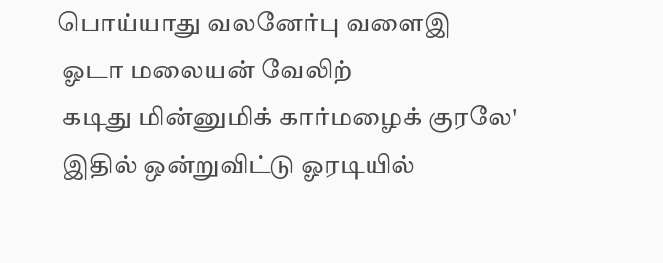பொய்யாது வலனேர்பு வளைஇ
 ஓடா மலையன் வேலிற்
 கடிது மின்னுமிக் கார்மழைக் குரலே'
 இதில் ஒன்றுவிட்டு ஓரடியில்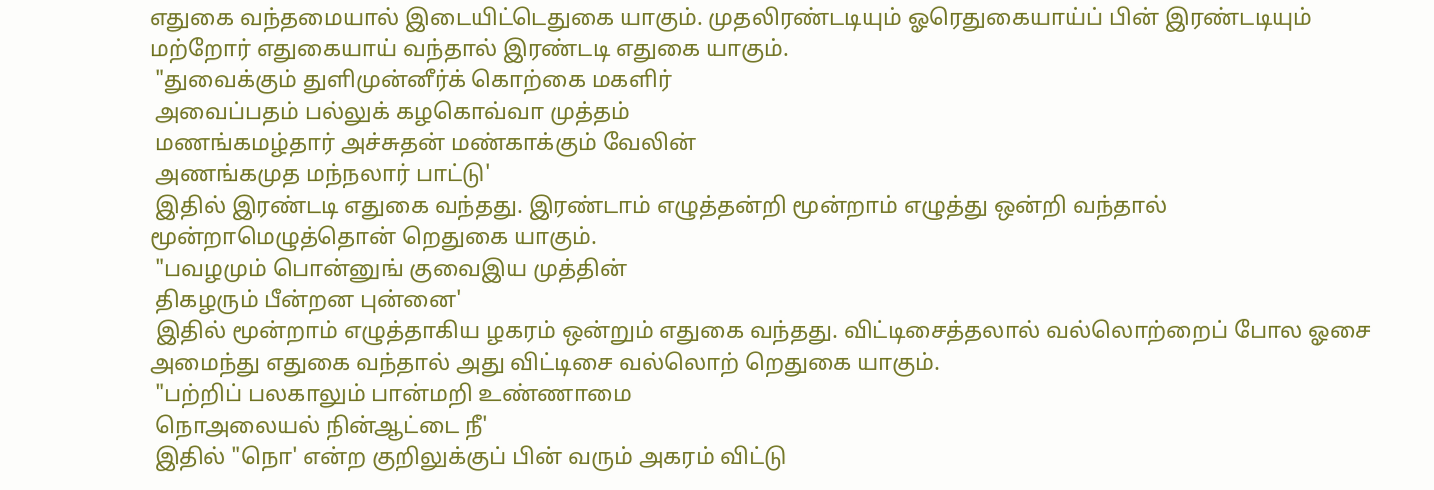எதுகை வந்தமையால் இடையிட்டெதுகை யாகும். முதலிரண்டடியும் ஓரெதுகையாய்ப் பின் இரண்டடியும் மற்றோர் எதுகையாய் வந்தால் இரண்டடி எதுகை யாகும்.
 "துவைக்கும் துளிமுன்னீர்க் கொற்கை மகளிர்
 அவைப்பதம் பல்லுக் கழகொவ்வா முத்தம்
 மணங்கமழ்தார் அச்சுதன் மண்காக்கும் வேலின்
 அணங்கமுத மந்நலார் பாட்டு'
 இதில் இரண்டடி எதுகை வந்தது. இரண்டாம் எழுத்தன்றி மூன்றாம் எழுத்து ஒன்றி வந்தால் மூன்றாமெழுத்தொன் றெதுகை யாகும்.
 "பவழமும் பொன்னுங் குவைஇய முத்தின்
 திகழரும் பீன்றன புன்னை'
 இதில் மூன்றாம் எழுத்தாகிய ழகரம் ஒன்றும் எதுகை வந்தது. விட்டிசைத்தலால் வல்லொற்றைப் போல ஓசை அமைந்து எதுகை வந்தால் அது விட்டிசை வல்லொற் றெதுகை யாகும்.
 "பற்றிப் பலகாலும் பான்மறி உண்ணாமை
 நொஅலையல் நின்ஆட்டை நீ'
 இதில் "நொ' என்ற குறிலுக்குப் பின் வரும் அகரம் விட்டு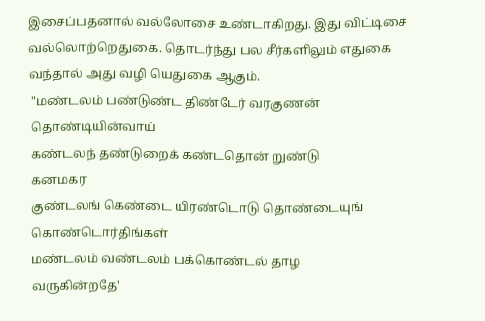இசைப்பதனால் வல்லோசை உண்டாகிறது. இது விட்டிசை வல்லொற்றெதுகை. தொடர்ந்து பல சீர்களிலும் எதுகை வந்தால் அது வழி யெதுகை ஆகும்.
 "மண்டலம் பண்டுண்ட திண்டேர் வரகுணன்
 தொண்டியின்வாய்
 கண்டலந் தண்டுறைக் கண்டதொன் றுண்டு
 கனமகர
 குண்டலங் கெண்டை யிரண்டொடு தொண்டையுங்
 கொண்டொர்திங்கள்
 மண்டலம் வண்டலம் பக்கொண்டல் தாழ
 வருகின்றதே'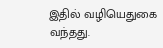இதில் வழியெதுகை வந்தது.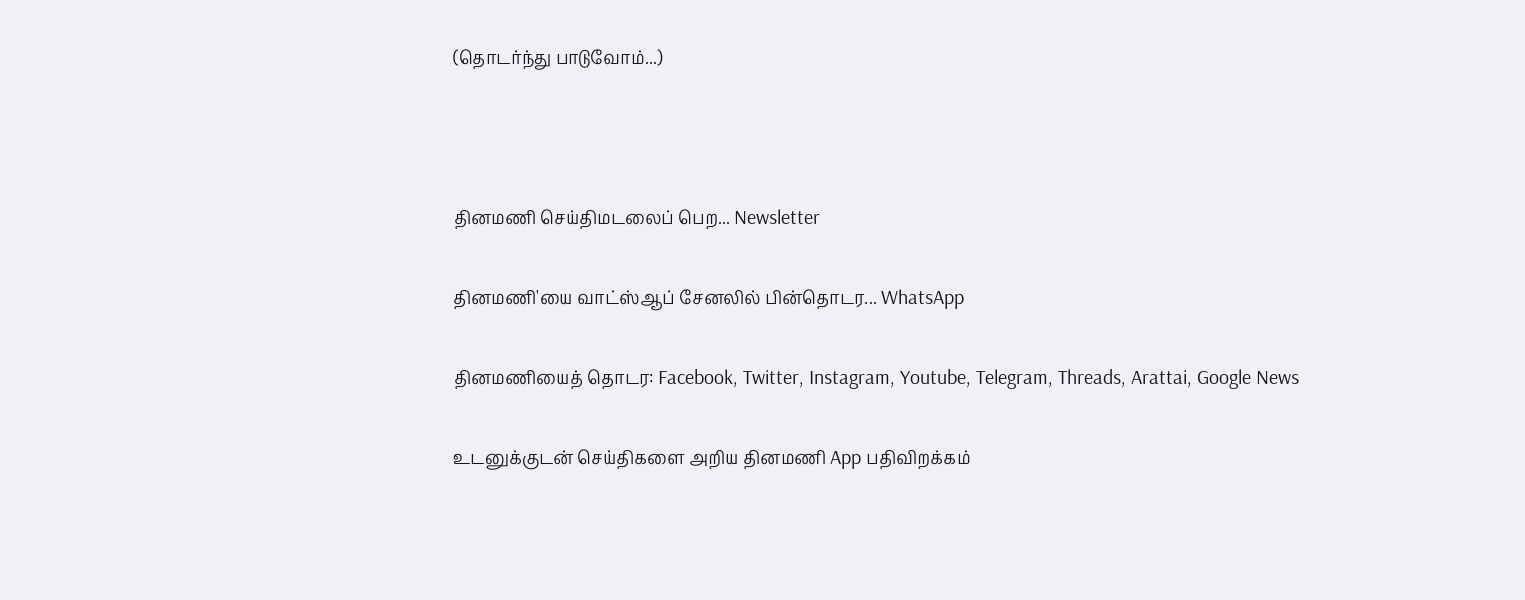(தொடர்ந்து பாடுவோம்...)



தினமணி செய்திமடலைப் பெற... Newsletter

தினமணி'யை வாட்ஸ்ஆப் சேனலில் பின்தொடர... WhatsApp

தினமணியைத் தொடர: Facebook, Twitter, Instagram, Youtube, Telegram, Threads, Arattai, Google News

உடனுக்குடன் செய்திகளை அறிய தினமணி App பதிவிறக்கம்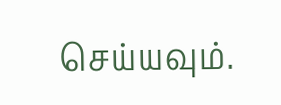செய்யவும்.